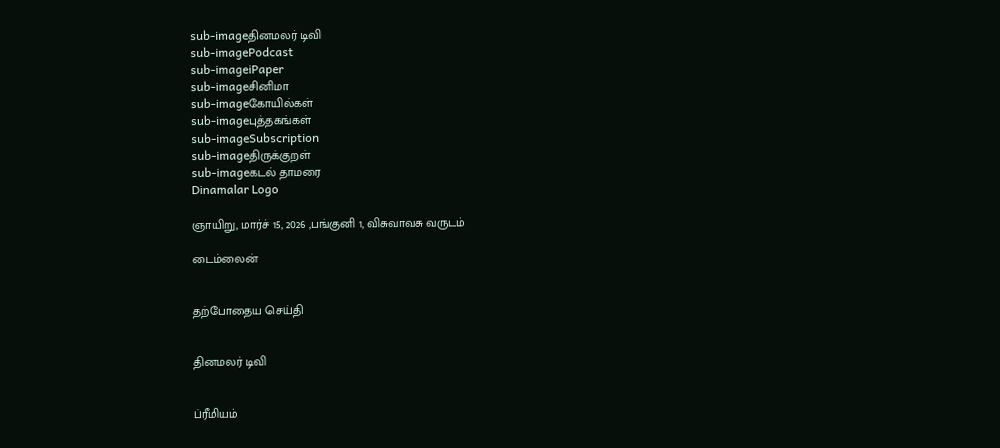sub-imageதினமலர் டிவி
sub-imagePodcast
sub-imageiPaper
sub-imageசினிமா
sub-imageகோயில்கள்
sub-imageபுத்தகங்கள்
sub-imageSubscription
sub-imageதிருக்குறள்
sub-imageகடல் தாமரை
Dinamalar Logo

ஞாயிறு, மார்ச் 15, 2026 ,பங்குனி 1, விசுவாவசு வருடம்

டைம்லைன்


தற்போதைய செய்தி


தினமலர் டிவி


ப்ரீமியம்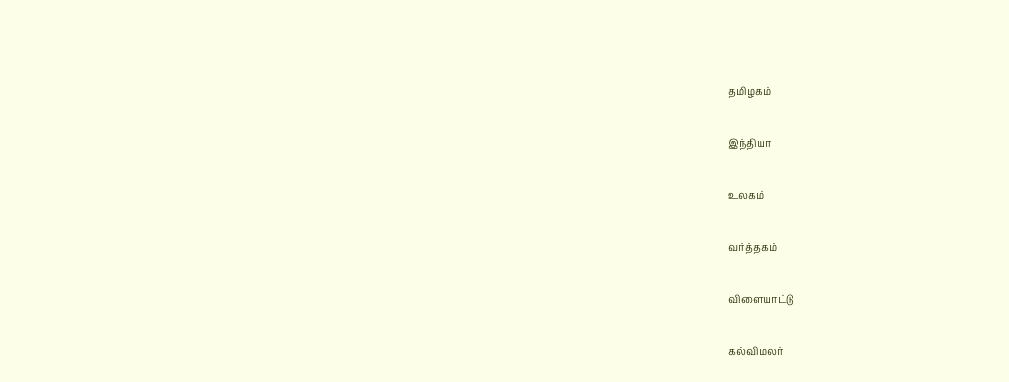தமிழகம்


இந்தியா


உலகம்


வர்த்தகம்


விளையாட்டு


கல்விமலர்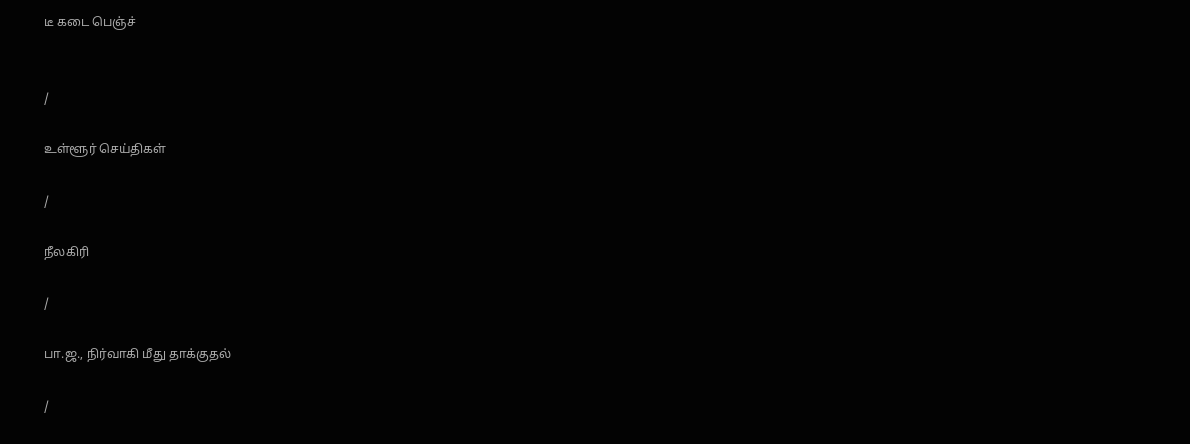டீ கடை பெஞ்ச்


/

உள்ளூர் செய்திகள்

/

நீலகிரி

/

பா.ஜ., நிர்வாகி மீது தாக்குதல்

/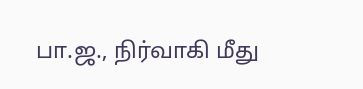பா.ஜ., நிர்வாகி மீது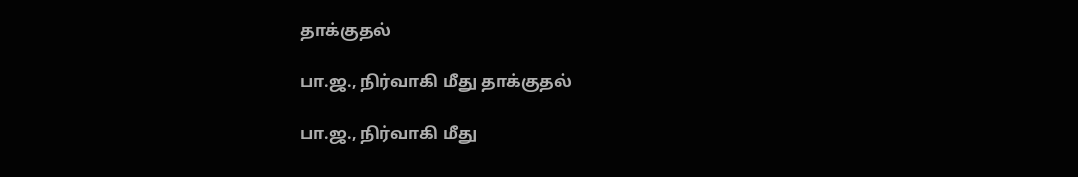தாக்குதல்

பா.ஜ., நிர்வாகி மீது தாக்குதல்

பா.ஜ., நிர்வாகி மீது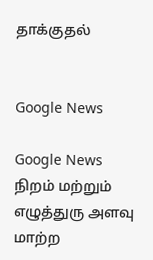தாக்குதல்


Google News

Google News
நிறம் மற்றும் எழுத்துரு அளவு மாற்ற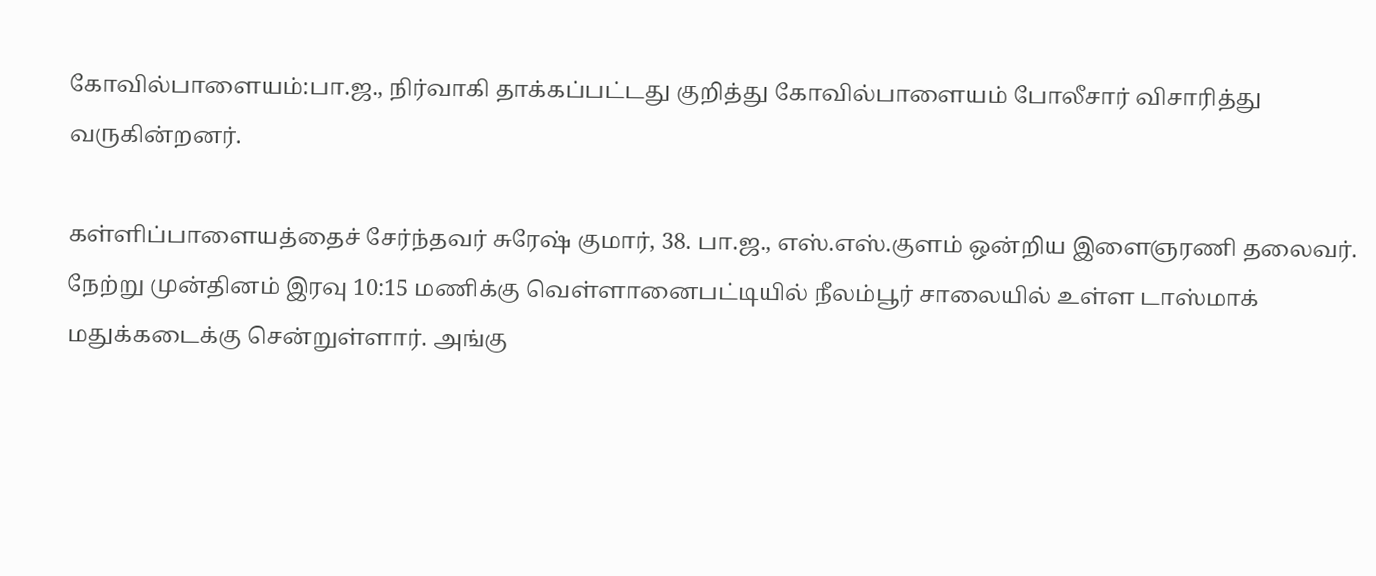கோவில்பாளையம்:பா.ஜ., நிர்வாகி தாக்கப்பட்டது குறித்து கோவில்பாளையம் போலீசார் விசாரித்து வருகின்றனர்.

கள்ளிப்பாளையத்தைச் சேர்ந்தவர் சுரேஷ் குமார், 38. பா.ஜ., எஸ்.எஸ்.குளம் ஒன்றிய இளைஞரணி தலைவர். நேற்று முன்தினம் இரவு 10:15 மணிக்கு வெள்ளானைபட்டியில் நீலம்பூர் சாலையில் உள்ள டாஸ்மாக் மதுக்கடைக்கு சென்றுள்ளார். அங்கு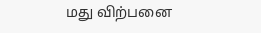மது விற்பனை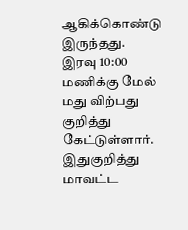ஆகிக்கொண்டு இருந்தது. இரவு 10:00 மணிக்கு மேல் மது விற்பது குறித்து கேட்டுள்ளார். இதுகுறித்து மாவட்ட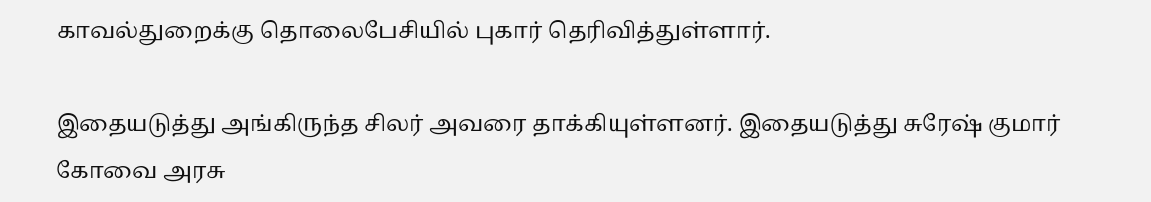காவல்துறைக்கு தொலைபேசியில் புகார் தெரிவித்துள்ளார்.

இதையடுத்து அங்கிருந்த சிலர் அவரை தாக்கியுள்ளனர். இதையடுத்து சுரேஷ் குமார் கோவை அரசு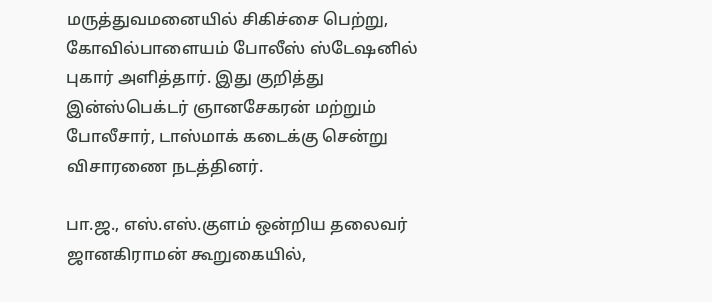மருத்துவமனையில் சிகிச்சை பெற்று, கோவில்பாளையம் போலீஸ் ஸ்டேஷனில் புகார் அளித்தார். இது குறித்து இன்ஸ்பெக்டர் ஞானசேகரன் மற்றும் போலீசார், டாஸ்மாக் கடைக்கு சென்று விசாரணை நடத்தினர்.

பா.ஜ., எஸ்.எஸ்.குளம் ஒன்றிய தலைவர் ஜானகிராமன் கூறுகையில்,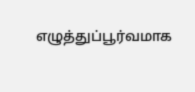எழுத்துப்பூர்வமாக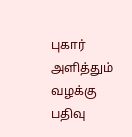புகார் அளித்தும் வழக்கு பதிவு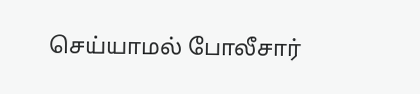செய்யாமல் போலீசார்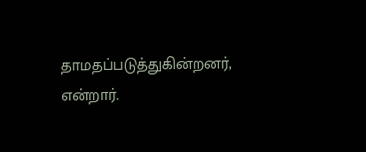தாமதப்படுத்துகின்றனர், என்றார்.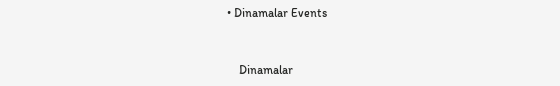• Dinamalar Events


    Dinamalar